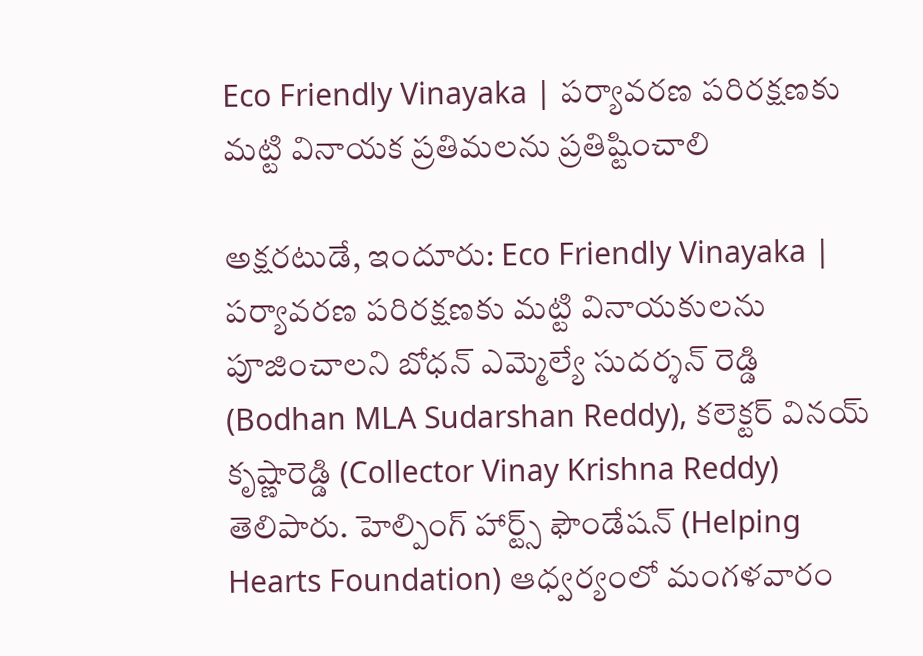Eco Friendly Vinayaka | పర్యావరణ పరిరక్షణకు మట్టి వినాయక ప్రతిమలను ప్రతిష్టించాలి

అక్షరటుడే, ఇందూరు: Eco Friendly Vinayaka | పర్యావరణ పరిరక్షణకు మట్టి వినాయకులను పూజించాలని బోధన్ ఎమ్మెల్యే సుదర్శన్ రెడ్డి (Bodhan MLA Sudarshan Reddy), కలెక్టర్ వినయ్ కృష్ణారెడ్డి (Collector Vinay Krishna Reddy) తెలిపారు. హెల్పింగ్ హార్ట్స్ ఫౌండేషన్ (Helping Hearts Foundation) ఆధ్వర్యంలో మంగళవారం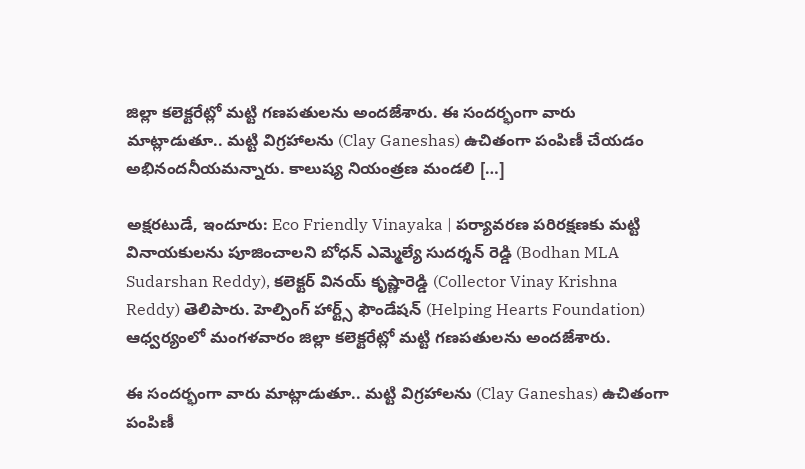జిల్లా కలెక్టరేట్లో మట్టి గణపతులను అందజేశారు. ఈ సందర్భంగా వారు మాట్లాడుతూ.. మట్టి విగ్రహాలను (Clay Ganeshas) ఉచితంగా పంపిణీ చేయడం అభినందనీయమన్నారు. కాలుష్య నియంత్రణ మండలి […]

అక్షరటుడే, ఇందూరు: Eco Friendly Vinayaka | పర్యావరణ పరిరక్షణకు మట్టి వినాయకులను పూజించాలని బోధన్ ఎమ్మెల్యే సుదర్శన్ రెడ్డి (Bodhan MLA Sudarshan Reddy), కలెక్టర్ వినయ్ కృష్ణారెడ్డి (Collector Vinay Krishna Reddy) తెలిపారు. హెల్పింగ్ హార్ట్స్ ఫౌండేషన్ (Helping Hearts Foundation) ఆధ్వర్యంలో మంగళవారం జిల్లా కలెక్టరేట్లో మట్టి గణపతులను అందజేశారు.

ఈ సందర్భంగా వారు మాట్లాడుతూ.. మట్టి విగ్రహాలను (Clay Ganeshas) ఉచితంగా పంపిణీ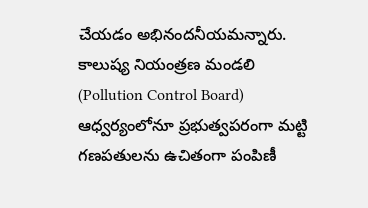చేయడం అభినందనీయమన్నారు. కాలుష్య నియంత్రణ మండలి (Pollution Control Board) ఆధ్వర్యంలోనూ ప్రభుత్వపరంగా మట్టి గణపతులను ఉచితంగా పంపిణీ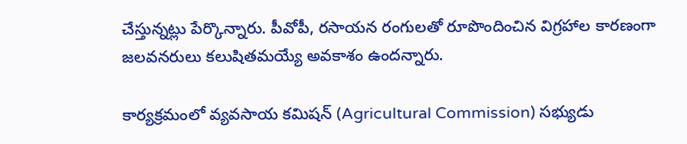చేస్తున్నట్లు పేర్కొన్నారు. పీవోపీ, రసాయన రంగులతో రూపొందించిన విగ్రహాల కారణంగా జలవనరులు కలుషితమయ్యే అవకాశం ఉందన్నారు.

కార్యక్రమంలో వ్యవసాయ కమిషన్ (Agricultural Commission) సభ్యుడు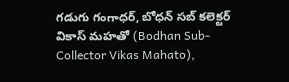గడుగు గంగాధర్, బోధన్ సబ్ కలెక్టర్ వికాస్ మహతో (Bodhan Sub-Collector Vikas Mahato),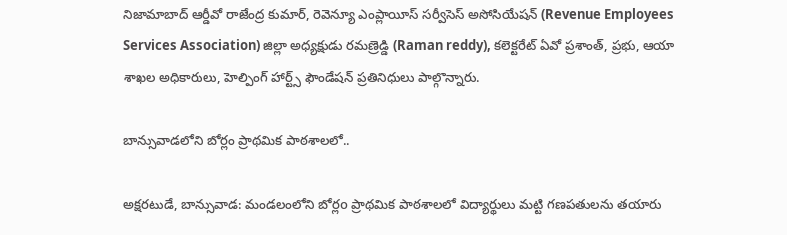నిజామాబాద్ ఆర్డీవో రాజేంద్ర కుమార్, రెవెన్యూ ఎంప్లాయీస్ సర్వీసెస్ అసోసియేషన్ (Revenue Employees Services Association) జిల్లా అధ్యక్షుడు రమణ్రెడ్డి (Raman reddy), కలెక్టరేట్ ఏవో ప్రశాంత్, ప్రభు, ఆయా శాఖల అధికారులు, హెల్పింగ్ హార్ట్స్ ఫౌండేషన్ ప్రతినిధులు పాల్గొన్నారు.

బాన్సువాడలోని బోర్లం ప్రాథమిక పాఠశాలలో..

అక్షరటుడే, బాన్సువాడ: మండలంలోని బోర్లo ప్రాథమిక పాఠశాలలో విద్యార్థులు మట్టి గణపతులను తయారు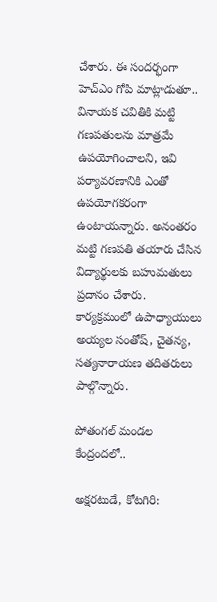చేశారు. ఈ సందర్భంగా హెచ్ఎం గోపి మాట్లాడుతూ.. వినాయక చవితికి మట్టి గణపతులను మాత్రమే ఉపయోగించాలని, ఇవి పర్యావరణానికి ఎంతో ఉపయోగకరంగా ఉంటాయన్నారు. అనంతరం మట్టి గణపతి తయారు చేసిన విద్యార్థులకు బహుమతులు ప్రదానం చేశారు. కార్యక్రమంలో ఉపాధ్యాయులు అయ్యల సంతోష్, చైతన్య, సత్యనారాయణ తదితరులు పాల్గొన్నారు.

పోతంగల్ మండల కేంద్రందలో..

అక్షరటుడే, కోటగిరి: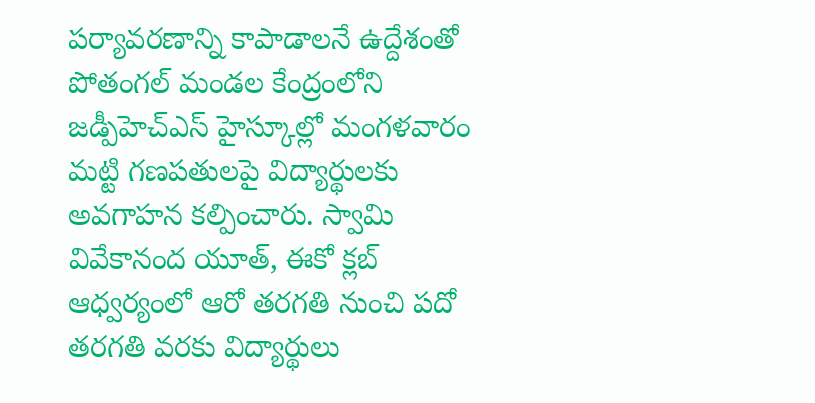పర్యావరణాన్ని కాపాడాలనే ఉద్దేశంతో పోతంగల్ మండల కేంద్రంలోని జడ్పీహెచ్ఎస్ హైస్కూల్లో మంగళవారం మట్టి గణపతులపై విద్యార్థులకు అవగాహన కల్పించారు. స్వామి వివేకానంద యూత్, ఈకో క్లబ్ ఆధ్వర్యంలో ఆరో తరగతి నుంచి పదో తరగతి వరకు విద్యార్థులు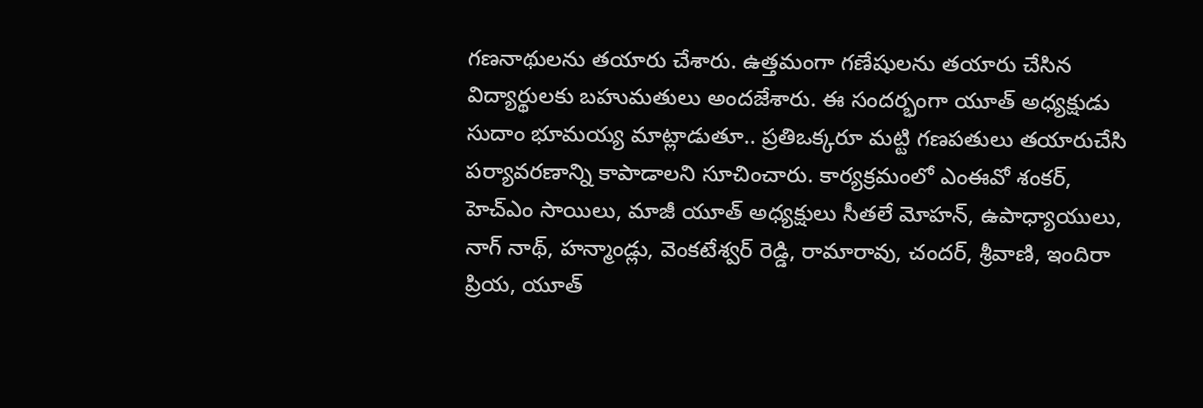గణనాథులను తయారు చేశారు. ఉత్తమంగా గణేషులను తయారు చేసిన విద్యార్థులకు బహుమతులు అందజేశారు. ఈ సందర్భంగా యూత్ అధ్యక్షుడు సుదాం భూమయ్య మాట్లాడుతూ.. ప్రతిఒక్కరూ మట్టి గణపతులు తయారుచేసి పర్యావరణాన్ని కాపాడాలని సూచించారు. కార్యక్రమంలో ఎంఈవో శంకర్, హెచ్ఎం సాయిలు, మాజీ యూత్ అధ్యక్షులు సీతలే మోహన్, ఉపాధ్యాయులు, నాగ్ నాథ్, హన్మాండ్లు, వెంకటేశ్వర్ రెడ్డి, రామారావు, చందర్, శ్రీవాణి, ఇందిరా ప్రియ, యూత్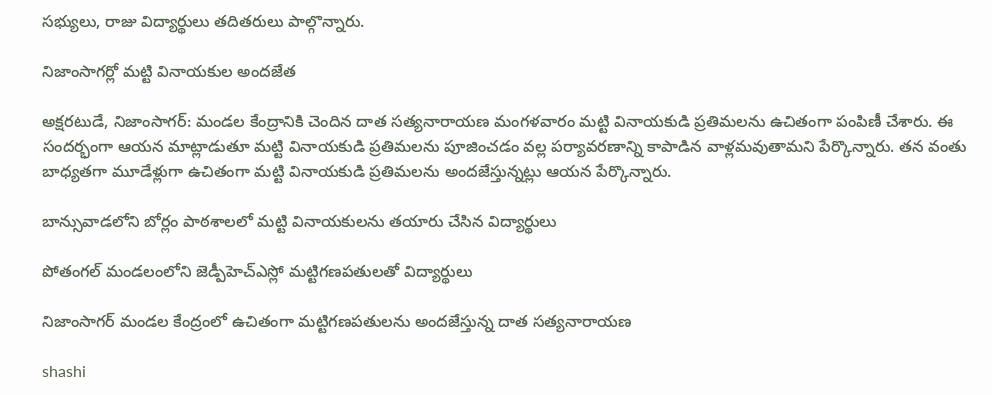సభ్యులు, రాజు విద్యార్థులు తదితరులు పాల్గొన్నారు.

నిజాంసాగర్లో మట్టి వినాయకుల అందజేత

అక్షరటుడే, నిజాంసాగర్: మండల కేంద్రానికి చెందిన దాత సత్యనారాయణ మంగళవారం మట్టి వినాయకుడి ప్రతిమలను ఉచితంగా పంపిణీ చేశారు. ఈ సందర్భంగా ఆయన మాట్లాడుతూ మట్టి వినాయకుడి ప్రతిమలను పూజించడం వల్ల పర్యావరణాన్ని కాపాడిన వాళ్లమవుతామని పేర్కొన్నారు. తన వంతు బాధ్యతగా మూడేళ్లుగా ఉచితంగా మట్టి వినాయకుడి ప్రతిమలను అందజేస్తున్నట్లు ఆయన పేర్కొన్నారు.

బాన్సువాడలోని బోర్లం పాఠశాలలో మట్టి వినాయకులను తయారు చేసిన విద్యార్థులు

పోతంగల్ మండలంలోని జెడ్పీహెచ్ఎస్లో మట్టిగణపతులతో విద్యార్థులు

నిజాంసాగర్ మండల కేంద్రంలో ఉచితంగా మట్టిగణపతులను అందజేస్తున్న దాత సత్యనారాయణ

shashi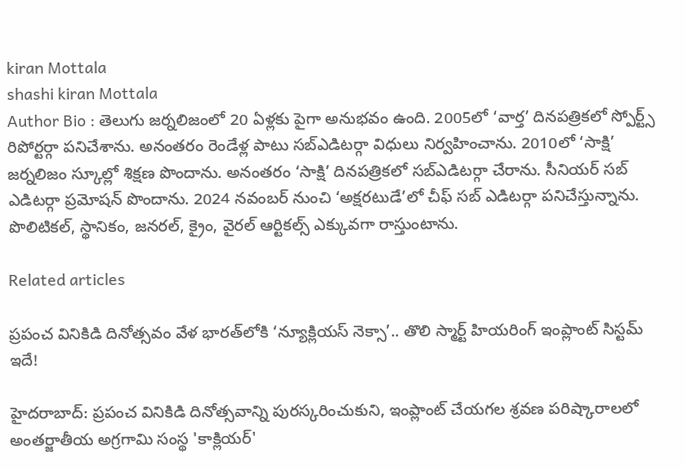kiran Mottala
shashi kiran Mottala
Author Bio : తెలుగు జర్నలిజంలో 20 ఏళ్లకు పైగా అనుభవం ఉంది. 2005లో ‘వార్త’ దినపత్రికలో స్పోర్ట్స్ రిపోర్టర్గా పనిచేశాను. అనంతరం రెండేళ్ల పాటు సబ్ఎడిటర్గా విధులు నిర్వహించాను. 2010లో ‘సాక్షి’ జర్నలిజం స్కూల్లో శిక్షణ పొందాను. అనంతరం ‘సాక్షి’ దినపత్రికలో సబ్ఎడిటర్గా చేరాను. సీనియర్ సబ్ ఎడిటర్గా ప్రమోషన్ పొందాను. 2024 నవంబర్ నుంచి ‘అక్షరటుడే’లో చీఫ్ సబ్ ఎడిటర్గా పనిచేస్తున్నాను. పొలిటికల్, స్థానికం, జనరల్, క్రైం, వైరల్ ఆర్టికల్స్ ఎక్కువగా రాస్తుంటాను.

Related articles

ప్రపంచ వినికిడి దినోత్సవం వేళ భారత్‌లోకి ‘న్యూక్లియస్ నెక్సా’.. తొలి స్మార్ట్ హియరింగ్ ఇంప్లాంట్ సిస్టమ్ ఇదే!

హైదరాబాద్: ప్రపంచ వినికిడి దినోత్సవాన్ని పురస్కరించుకుని, ఇంప్లాంట్ చేయగల శ్రవణ పరిష్కారాలలో అంతర్జాతీయ అగ్రగామి సంస్థ 'కాక్లియర్'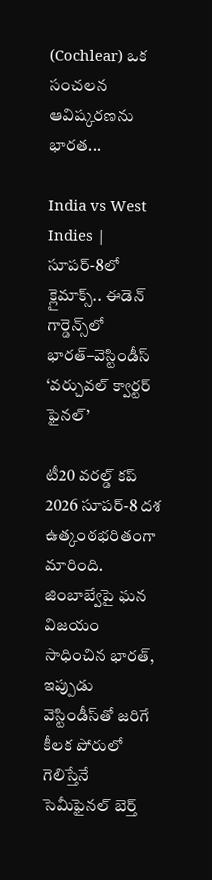(Cochlear) ఒక సంచలన ఆవిష్కరణను భారత...

India vs West Indies | సూపర్-8లో క్లైమాక్స్.. ఈడెన్ గార్డెన్స్‌లో భారత్–వెస్టిండీస్ ‘వర్చువల్ క్వార్టర్ ఫైనల్’

టీ20 వరల్డ్ కప్ 2026 సూపర్-8 దశ ఉత్కంఠభరితంగా మారింది. జింబాబ్వేపై ఘన విజయం సాధించిన భారత్, ఇప్పుడు వెస్టిండీస్‌తో జరిగే కీలక పోరులో గెలిస్తేనే సెమీఫైనల్ బెర్త్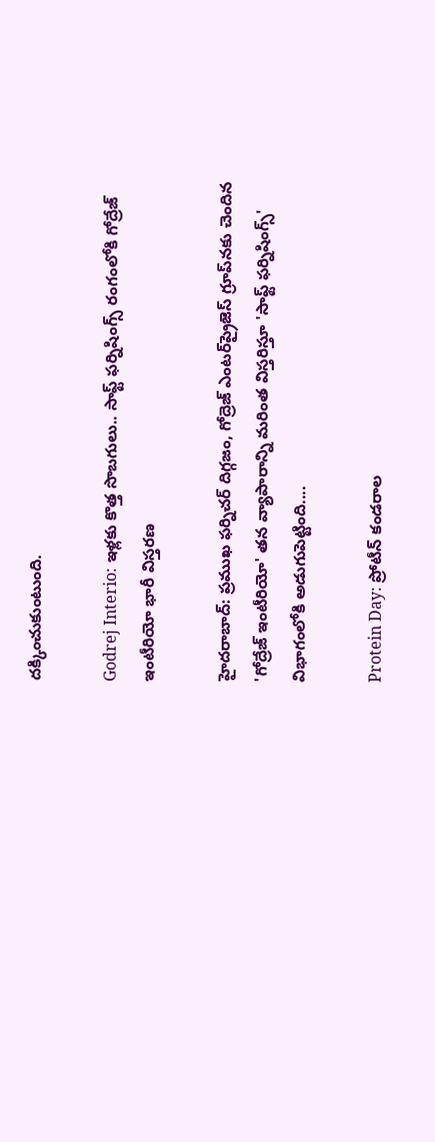దక్కించుకుంటుంది.

Godrej Interio: ఇళ్లకు కొత్త సొబగులు.. సాఫ్ట్ ఫర్నిషింగ్స్ రంగంలోకి గోద్రేజ్ ఇంటీరియో భారీ విస్తరణ

హైదరాబాద్: ప్రముఖ ఫర్నిచర్ దిగ్గజం, గోద్రెజ్ ఎంటర్‌ప్రైజెస్ గ్రూప్‌నకు చెందిన 'గోద్రేజ్ ఇంటీరియో' తన వ్యాపారాన్ని మరింత విస్తరిస్తూ 'సాఫ్ట్ ఫర్నిషింగ్స్' విభాగంలోకి అడుగుపెట్టింది....

Protein Day: ప్రోటీన్ కండరాల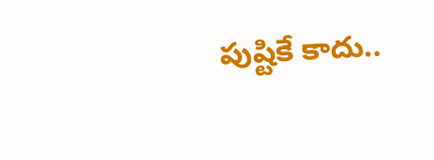పుష్టికే కాదు..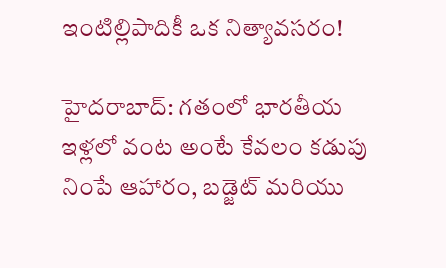ఇంటిల్లిపాదికీ ఒక నిత్యావసరం!

హైదరాబాద్: గతంలో భారతీయ ఇళ్లలో వంట అంటే కేవలం కడుపు నింపే ఆహారం, బడ్జెట్ మరియు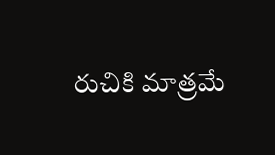రుచికి మాత్రమే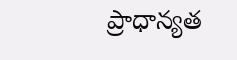ప్రాధాన్యత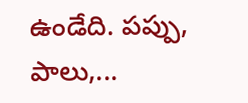ఉండేది. పప్పు, పాలు,...